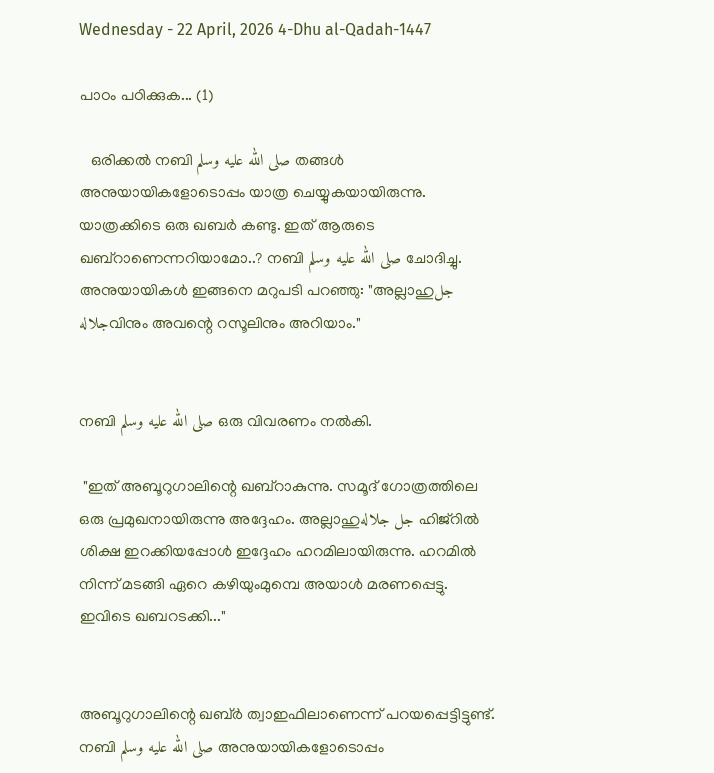Wednesday - 22 April, 2026 4-Dhu al-Qadah-1447

പാഠം പഠിക്കുക... (1)

   ഒരിക്കൽ നബി صلى الله عليه وسلم തങ്ങൾ അനുയായികളോടൊപ്പം യാത്ര ചെയ്യുകയായിരുന്നു. യാത്രക്കിടെ ഒരു ഖബർ കണ്ടു. ഇത് ആരുടെ ഖബ്റാണെന്നറിയാമോ..? നബി صلى الله عليه وسلم ചോദിച്ചു.  അനുയായികൾ ഇങ്ങനെ മറുപടി പറഞ്ഞു: "അല്ലാഹുجل جلالهവിനും അവന്റെ റസൂലിനും അറിയാം."


നബി صلى الله عليه وسلم ഒരു വിവരണം നൽകി.

 "ഇത് അബൂറുഗാലിന്റെ ഖബ്റാകുന്നു. സമൂദ് ഗോത്രത്തിലെ ഒരു പ്രമുഖനായിരുന്നു അദ്ദേഹം. അല്ലാഹുجل جلاله ഹിജ്റിൽ ശിക്ഷ ഇറക്കിയപ്പോൾ ഇദ്ദേഹം ഹറമിലായിരുന്നു. ഹറമിൽ നിന്ന് മടങ്ങി ഏറെ കഴിയുംമുമ്പെ അയാൾ മരണപ്പെട്ടു. ഇവിടെ ഖബറടക്കി..."


അബൂറുഗാലിന്റെ ഖബ്ർ ത്വാഇഫിലാണെന്ന് പറയപ്പെട്ടിട്ടുണ്ട്.  നബി صلى الله عليه وسلم അനുയായികളോടൊപ്പം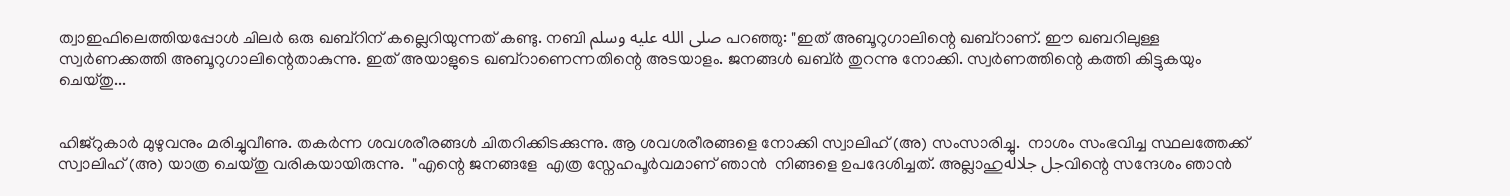ത്വാഇഫിലെത്തിയപ്പോൾ ചിലർ ഒരു ഖബ്റിന് കല്ലെറിയുന്നത് കണ്ടു. നബി صلى الله عليه وسلم പറഞ്ഞു: "ഇത് അബൂറുഗാലിന്റെ ഖബ്റാണ്. ഈ ഖബറിലുള്ള സ്വർണക്കത്തി അബൂറുഗാലിന്റെതാകുന്നു. ഇത് അയാളുടെ ഖബ്റാണെന്നതിന്റെ അടയാളം. ജനങ്ങൾ ഖബ്ർ തുറന്നു നോക്കി. സ്വർണത്തിന്റെ കത്തി കിട്ടുകയും ചെയ്തു...


ഹിജ്റുകാർ മുഴുവനും മരിച്ചുവീണു. തകർന്ന ശവശരീരങ്ങൾ ചിതറിക്കിടക്കുന്നു. ആ ശവശരീരങ്ങളെ നോക്കി സ്വാലിഹ് (അ) സംസാരിച്ചു.  നാശം സംഭവിച്ച സ്ഥലത്തേക്ക് സ്വാലിഹ് (അ) യാത്ര ചെയ്തു വരികയായിരുന്നു.  "എന്റെ ജനങ്ങളേ  എത്ര സ്നേഹപൂർവമാണ് ഞാൻ  നിങ്ങളെ ഉപദേശിച്ചത്. അല്ലാഹുجل جلالهവിന്റെ സന്ദേശം ഞാൻ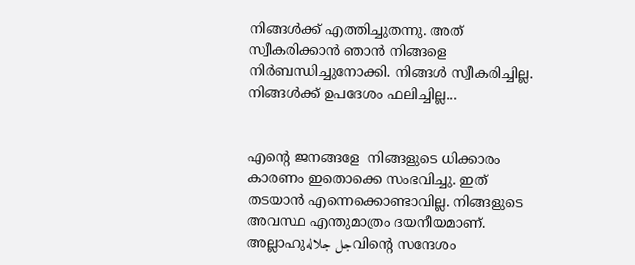നിങ്ങൾക്ക് എത്തിച്ചുതന്നു. അത് സ്വീകരിക്കാൻ ഞാൻ നിങ്ങളെ നിർബന്ധിച്ചുനോക്കി. നിങ്ങൾ സ്വീകരിച്ചില്ല. നിങ്ങൾക്ക് ഉപദേശം ഫലിച്ചില്ല...


എന്റെ ജനങ്ങളേ  നിങ്ങളുടെ ധിക്കാരം കാരണം ഇതൊക്കെ സംഭവിച്ചു. ഇത് തടയാൻ എന്നെക്കൊണ്ടാവില്ല. നിങ്ങളുടെ അവസ്ഥ എന്തുമാത്രം ദയനീയമാണ്. അല്ലാഹുجل جلالهവിന്റെ സന്ദേശം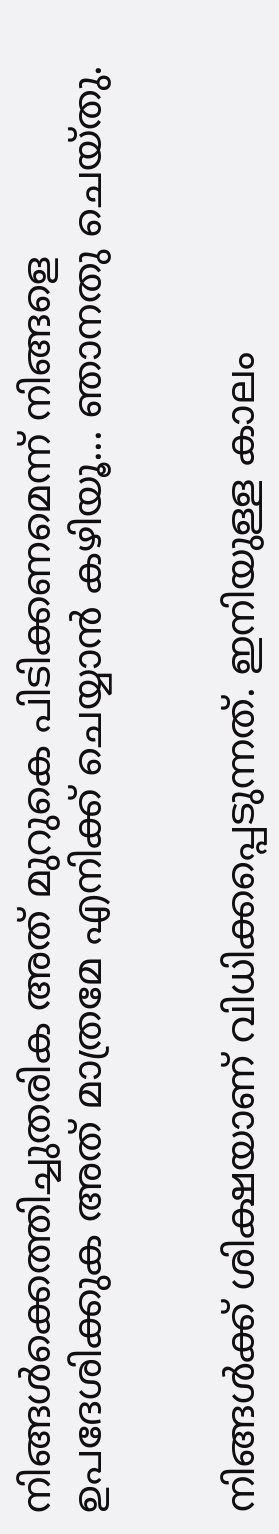നിങ്ങൾക്കെത്തിച്ചുതരിക അത് മുറുകെ പിടിക്കണമെന്ന് നിങ്ങളെ ഉപദേശിക്കുക അത് മാത്രമേ എനിക്ക് ചെയ്യാൻ കഴിയൂ... ഞാനതു ചെയ്തു.


നിങ്ങൾക്ക് ശിക്ഷയാണ് വിധിക്കപ്പെടുന്നത്. ഇനിയുള്ള കാലം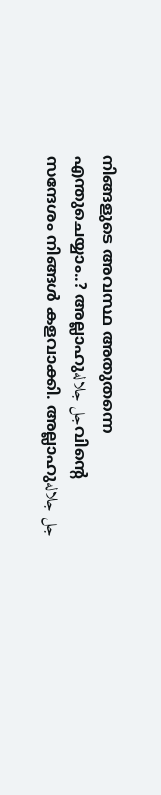നിങ്ങളുടെ അവസ്ഥ അതുതന്നെ എന്തുചെയ്യാം..? അല്ലാഹുجل جلالهവിന്റെ സന്ദേശം നിങ്ങൾ കളവാക്കി. അല്ലാഹുجل جلاله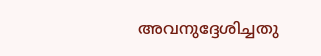അവനുദ്ദേശിച്ചതു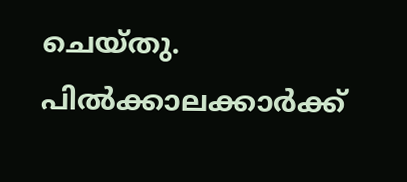ചെയ്തു. പിൽക്കാലക്കാർക്ക്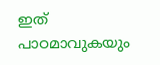ഇത് പാഠമാവുകയും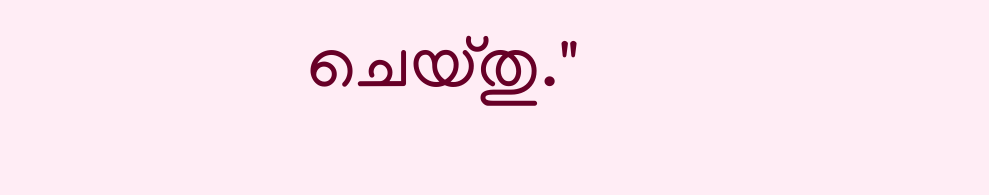ചെയ്തു."